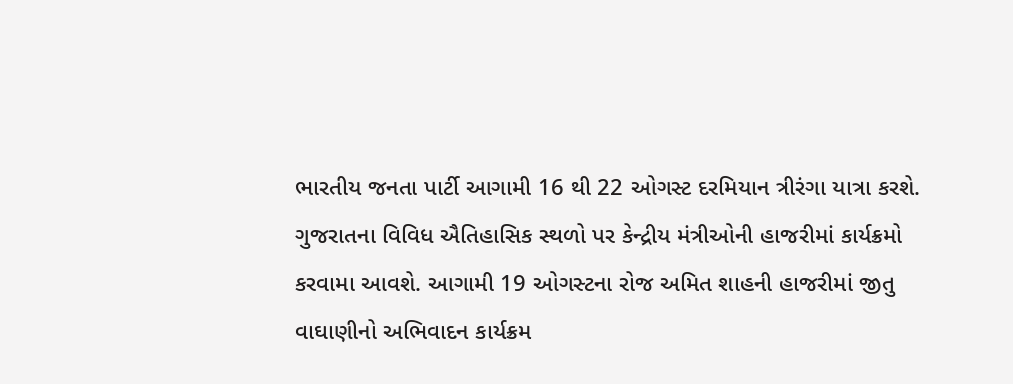ભારતીય જનતા પાર્ટી આગામી 16 થી 22 ઓગસ્ટ દરમિયાન ત્રીરંગા યાત્રા કરશે. ગુજરાતના વિવિધ ઐતિહાસિક સ્થળો પર કેન્દ્રીય મંત્રીઓની હાજરીમાં કાર્યક્રમો કરવામા આવશે. આગામી 19 ઓગસ્ટના રોજ અમિત શાહની હાજરીમાં જીતુ વાઘાણીનો અભિવાદન કાર્યક્રમ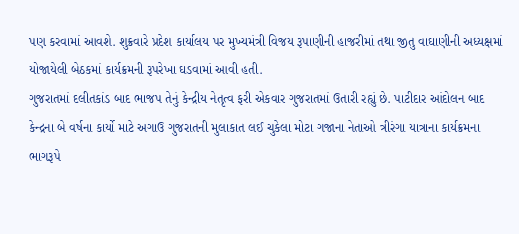પણ કરવામાં આવશે. શુક્રવારે પ્રદેશ કાર્યાલય પર મુખ્યમંત્રી વિજય રૂપાણીની હાજરીમાં તથા જીતુ વાઘાણીની અધ્યક્ષમાં યોજાયેલી બેઠકમાં કાર્યક્રમની રૂપરેખા ઘડવામાં આવી હતી.
ગુજરાતમાં દલીતકાંડ બાદ ભાજપ તેનું કેન્દ્રીય નેતૃત્વ ફરી એકવાર ગુજરાતમાં ઉતારી રહ્યું છે. પાટીદાર આંદોલન બાદ કેન્દ્રના બે વર્ષના કાર્યો માટે અગાઉ ગુજરાતની મુલાકાત લઈ ચુકેલા મોટા ગજાના નેતાઓ ત્રીરંગા યાત્રાના કાર્યક્રમના ભાગરૂપે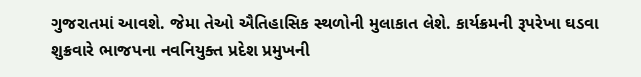ગુજરાતમાં આવશે. જેમા તેઓ ઐતિહાસિક સ્થળોની મુલાકાત લેશે. કાર્યક્રમની રૂપરેખા ઘડવા શુક્રવારે ભાજપના નવનિયુક્ત પ્રદેશ પ્રમુખની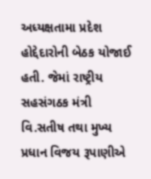અધ્યક્ષતામા પ્રદેશ હોદ્દેદારોની બેઠક યોજાઈ હતી. જેમાં રાષ્ટ્રીય સહસંગઠક મંત્રી વિ.સતીષ તથા મુખ્ય પ્રધાન વિજય રૂપાણીએ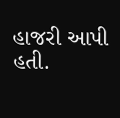હાજરી આપી હતી.